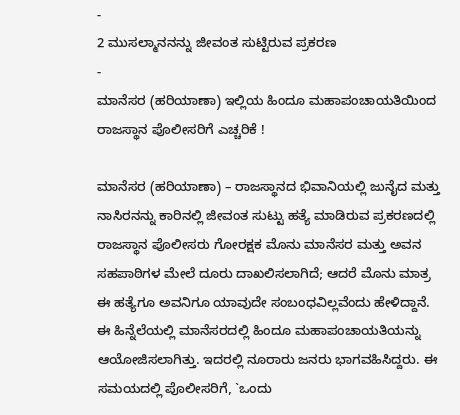-
2 ಮುಸಲ್ಮಾನನನ್ನು ಜೀವಂತ ಸುಟ್ಟಿರುವ ಪ್ರಕರಣ
-
ಮಾನೆಸರ (ಹರಿಯಾಣಾ) ಇಲ್ಲಿಯ ಹಿಂದೂ ಮಹಾಪಂಚಾಯತಿಯಿಂದ ರಾಜಸ್ಥಾನ ಪೊಲೀಸರಿಗೆ ಎಚ್ಚರಿಕೆ !

ಮಾನೆಸರ (ಹರಿಯಾಣಾ) – ರಾಜಸ್ಥಾನದ ಭಿವಾನಿಯಲ್ಲಿ ಜುನೈದ ಮತ್ತು ನಾಸಿರನನ್ನು ಕಾರಿನಲ್ಲಿ ಜೀವಂತ ಸುಟ್ಟು ಹತ್ಯೆ ಮಾಡಿರುವ ಪ್ರಕರಣದಲ್ಲಿ ರಾಜಸ್ಥಾನ ಪೊಲೀಸರು ಗೋರಕ್ಷಕ ಮೊನು ಮಾನೆಸರ ಮತ್ತು ಅವನ ಸಹಪಾಠಿಗಳ ಮೇಲೆ ದೂರು ದಾಖಲಿಸಲಾಗಿದೆ; ಆದರೆ ಮೊನು ಮಾತ್ರ ಈ ಹತ್ಯೆಗೂ ಅವನಿಗೂ ಯಾವುದೇ ಸಂಬಂಧವಿಲ್ಲವೆಂದು ಹೇಳಿದ್ದಾನೆ. ಈ ಹಿನ್ನೆಲೆಯಲ್ಲಿ ಮಾನೆಸರದಲ್ಲಿ ಹಿಂದೂ ಮಹಾಪಂಚಾಯತಿಯನ್ನು ಆಯೋಜಿಸಲಾಗಿತ್ತು. ಇದರಲ್ಲಿ ನೂರಾರು ಜನರು ಭಾಗವಹಿಸಿದ್ದರು. ಈ ಸಮಯದಲ್ಲಿ ಪೊಲೀಸರಿಗೆ, `ಒಂದು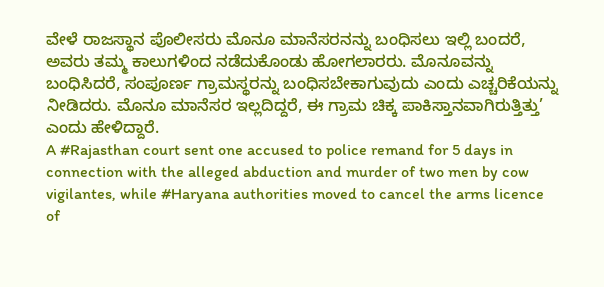ವೇಳೆ ರಾಜಸ್ಥಾನ ಪೊಲೀಸರು ಮೊನೂ ಮಾನೆಸರನನ್ನು ಬಂಧಿಸಲು ಇಲ್ಲಿ ಬಂದರೆ, ಅವರು ತಮ್ಮ ಕಾಲುಗಳಿಂದ ನಡೆದುಕೊಂಡು ಹೋಗಲಾರರು. ಮೊನೂವನ್ನು ಬಂಧಿಸಿದರೆ, ಸಂಪೂರ್ಣ ಗ್ರಾಮಸ್ಥರನ್ನು ಬಂಧಿಸಬೇಕಾಗುವುದು ಎಂದು ಎಚ್ಚರಿಕೆಯನ್ನು ನೀಡಿದರು. ಮೊನೂ ಮಾನೆಸರ ಇಲ್ಲದಿದ್ದರೆ, ಈ ಗ್ರಾಮ ಚಿಕ್ಕ ಪಾಕಿಸ್ತಾನವಾಗಿರುತ್ತಿತ್ತು’ ಎಂದು ಹೇಳಿದ್ದಾರೆ.
A #Rajasthan court sent one accused to police remand for 5 days in connection with the alleged abduction and murder of two men by cow vigilantes, while #Haryana authorities moved to cancel the arms licence of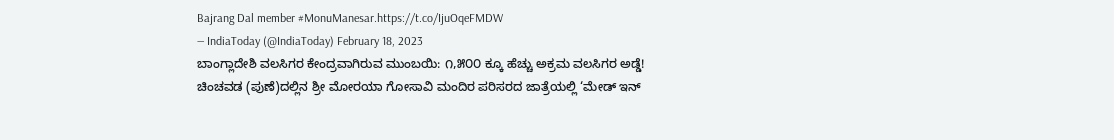Bajrang Dal member #MonuManesar.https://t.co/IjuOqeFMDW
— IndiaToday (@IndiaToday) February 18, 2023
ಬಾಂಗ್ಲಾದೇಶಿ ವಲಸಿಗರ ಕೇಂದ್ರವಾಗಿರುವ ಮುಂಬಯಿ: ೧,೫೦೦ ಕ್ಕೂ ಹೆಚ್ಚು ಅಕ್ರಮ ವಲಸಿಗರ ಅಡ್ಡೆ!
ಚಿಂಚವಡ (ಪುಣೆ)ದಲ್ಲಿನ ಶ್ರೀ ಮೋರಯಾ ಗೋಸಾವಿ ಮಂದಿರ ಪರಿಸರದ ಜಾತ್ರೆಯಲ್ಲಿ ‘ಮೇಡ್ ಇನ್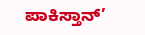ಪಾಕಿಸ್ತಾನ್’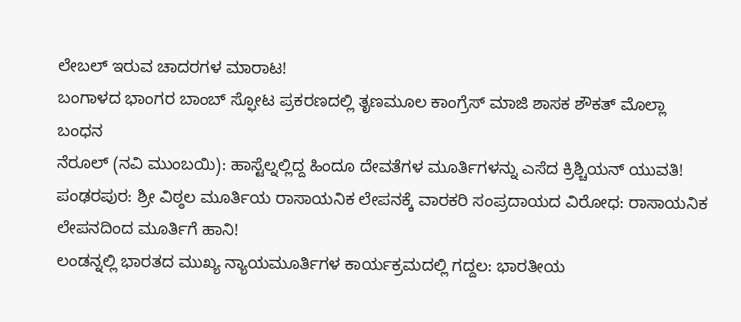ಲೇಬಲ್ ಇರುವ ಚಾದರಗಳ ಮಾರಾಟ!
ಬಂಗಾಳದ ಭಾಂಗರ ಬಾಂಬ್ ಸ್ಫೋಟ ಪ್ರಕರಣದಲ್ಲಿ ತೃಣಮೂಲ ಕಾಂಗ್ರೆಸ್ ಮಾಜಿ ಶಾಸಕ ಶೌಕತ್ ಮೊಲ್ಲಾ ಬಂಧನ
ನೆರೂಲ್ (ನವಿ ಮುಂಬಯಿ): ಹಾಸ್ಟೆಲ್ನಲ್ಲಿದ್ದ ಹಿಂದೂ ದೇವತೆಗಳ ಮೂರ್ತಿಗಳನ್ನು ಎಸೆದ ಕ್ರಿಶ್ಚಿಯನ್ ಯುವತಿ!
ಪಂಢರಪುರ: ಶ್ರೀ ವಿಠ್ಠಲ ಮೂರ್ತಿಯ ರಾಸಾಯನಿಕ ಲೇಪನಕ್ಕೆ ವಾರಕರಿ ಸಂಪ್ರದಾಯದ ವಿರೋಧ: ರಾಸಾಯನಿಕ ಲೇಪನದಿಂದ ಮೂರ್ತಿಗೆ ಹಾನಿ!
ಲಂಡನ್ನಲ್ಲಿ ಭಾರತದ ಮುಖ್ಯ ನ್ಯಾಯಮೂರ್ತಿಗಳ ಕಾರ್ಯಕ್ರಮದಲ್ಲಿ ಗದ್ದಲ: ಭಾರತೀಯ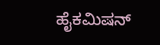ಹೈಕಮಿಷನ್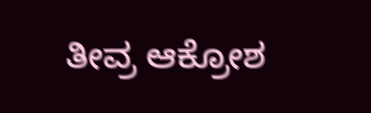ತೀವ್ರ ಆಕ್ರೋಶ